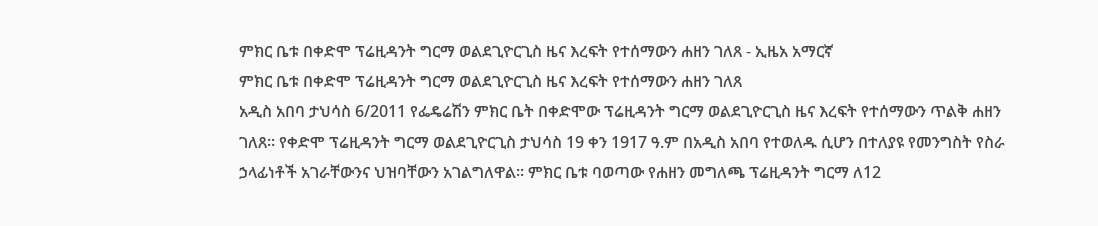ምክር ቤቱ በቀድሞ ፕሬዚዳንት ግርማ ወልደጊዮርጊስ ዜና እረፍት የተሰማውን ሐዘን ገለጸ - ኢዜአ አማርኛ
ምክር ቤቱ በቀድሞ ፕሬዚዳንት ግርማ ወልደጊዮርጊስ ዜና እረፍት የተሰማውን ሐዘን ገለጸ
አዲስ አበባ ታህሳስ 6/2011 የፌዴሬሽን ምክር ቤት በቀድሞው ፕሬዚዳንት ግርማ ወልደጊዮርጊስ ዜና እረፍት የተሰማውን ጥልቅ ሐዘን ገለጸ። የቀድሞ ፕሬዚዳንት ግርማ ወልደጊዮርጊስ ታህሳስ 19 ቀን 1917 ዓ.ም በአዲስ አበባ የተወለዱ ሲሆን በተለያዩ የመንግስት የስራ ኃላፊነቶች አገራቸውንና ህዝባቸውን አገልግለዋል። ምክር ቤቱ ባወጣው የሐዘን መግለጫ ፕሬዚዳንት ግርማ ለ12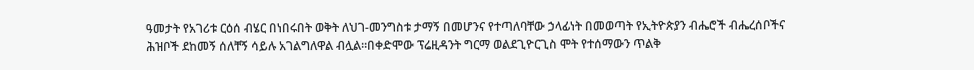ዓመታት የአገሪቱ ርዕሰ ብሄር በነበሩበት ወቅት ለህገ-መንግስቱ ታማኝ በመሆንና የተጣለባቸው ኃላፊነት በመወጣት የኢትዮጵያን ብሔሮች ብሔረሰቦችና ሕዝቦች ደከመኝ ሰለቸኝ ሳይሉ አገልግለዋል ብሏል።በቀድሞው ፕሬዚዳንት ግርማ ወልደጊዮርጊስ ሞት የተሰማውን ጥልቅ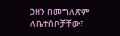ኃዘን በመግለጽም ለቤተሰቦቻቸው፣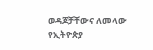ወዳጆቻቸውና ለመላው የኢትዮጵያ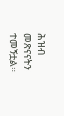ሕዝብ መጽናናትን ተመኝቷል።